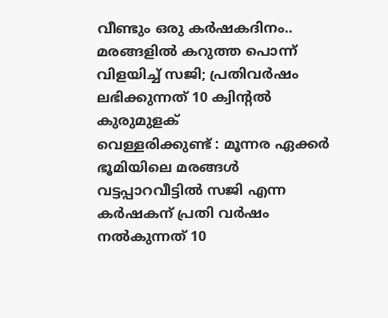വീണ്ടും ഒരു കർഷകദിനം.. മരങ്ങളിൽ കറുത്ത പൊന്ന് വിളയിച്ച് സജി; പ്രതിവർഷം ലഭിക്കുന്നത് 10 ക്വിൻ്റൽ കുരുമുളക്
വെള്ളരിക്കുണ്ട് : മൂന്നര ഏക്കർ ഭൂമിയിലെ മരങ്ങൾ വട്ടപ്പാറവീട്ടിൽ സജി എന്ന കർഷകന് പ്രതി വർഷം നൽകുന്നത് 10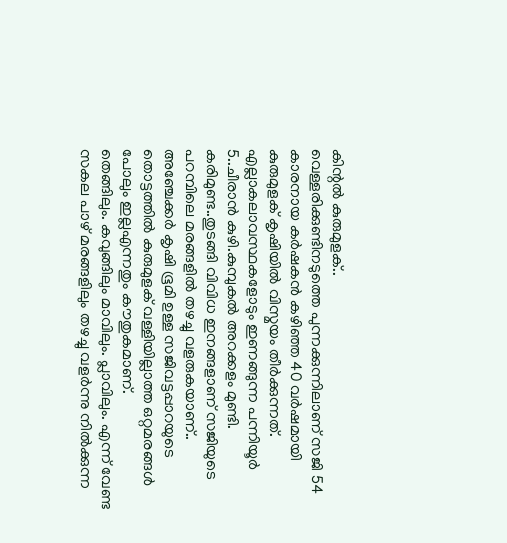കിന്റൽ കുരുമുളക്..
വെള്ളരിക്കുണ്ടിനടുത്തെ പുന്നക്കുന്നിലാണ് സജി 54 കാരനായ കർഷകൻ കഴിഞ്ഞ 40 വർഷമായി കുരുമുളക് കൃഷിയിൽ വിസ്മയം തീർക്കുന്നത്.
എല്ലാകലാവസ്ഥകളോടും ഇണങ്ങുന്ന പന്നിയൂർ 5..ചീരാൻ കുഴി.കുമ്പുകൽ അറക്കളം മുണ്ടി. കരിമുണ്ട..തുടങ്ങി വിവിധ ഇനങ്ങളാണ് സജിയുടെ പറമ്പിലെ മരങ്ങളിൽ തഴച്ചു വളരുകയാണ്..
അഞ്ചേക്കർ കൃഷി ഭൂമി ഉള്ള സജിവട്ടപ്പാറയുടെ തൊട്ടത്തിൽ കുരുമുളക് വള്ളിയില്ലാത്ത ഒറ്റമരങ്ങൾ പോലും ഇല്ലഎന്നതും കൗതുകമാണ്.
തെങ്ങിലും. കവുങ്ങിലും മാവിലും. പ്ലാവിലും. എന്ന് വേണ്ട സകല പാഴ് മരങ്ങളിലും തഴച്ചു വളർന്നു നിൽക്കുന്ന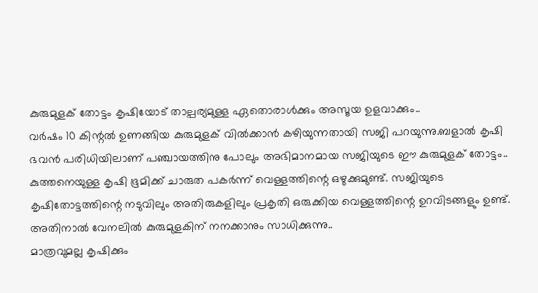കുരുമുളക് തോട്ടം കൃഷിയോട് താല്പര്യമുള്ള ഏതൊരാൾക്കും അസൂയ ഉളവാക്കും..
വർഷം 10 കിന്റൽ ഉണങ്ങിയ കുരുമുളക് വിൽക്കാൻ കഴിയുന്നതായി സജി പറയുന്നു.ബളാൽ കൃഷി ഭവൻ പരിധിയിലാണ് പഞ്ചായത്തിനു പോലും അഭിമാനമായ സജിയുടെ ഈ കുരുമുളക് തോട്ടം..
കുത്തനെയുള്ള കൃഷി ഭൂമിക്ക് ചാരുത പകർന്ന് വെള്ളത്തിന്റെ ഒഴുക്കുമുണ്ട്. സജിയുടെ കൃഷിതോട്ടത്തിന്റെ നടുവിലും അതിരുകളിലും പ്രകൃതി ഒരുക്കിയ വെള്ളത്തിന്റെ ഉറവിടങ്ങളും ഉണ്ട്. അതിനാൽ വേനലിൽ കുരുമുളകിന് നനക്കാനും സാധിക്കുന്നു..
മാത്രവുമല്ല കൃഷിക്കും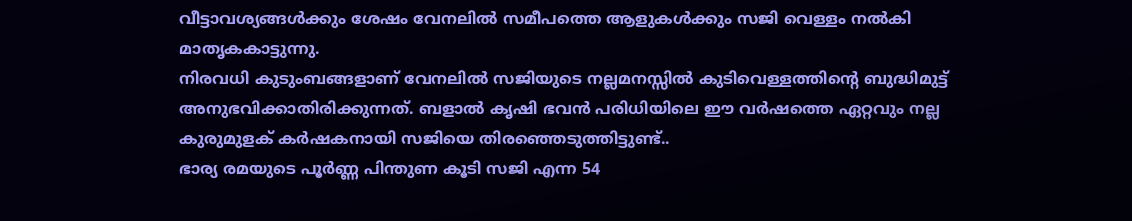വീട്ടാവശ്യങ്ങൾക്കും ശേഷം വേനലിൽ സമീപത്തെ ആളുകൾക്കും സജി വെള്ളം നൽകി മാതൃകകാട്ടുന്നു.
നിരവധി കുടുംബങ്ങളാണ് വേനലിൽ സജിയുടെ നല്ലമനസ്സിൽ കുടിവെള്ളത്തിന്റെ ബുദ്ധിമുട്ട് അനുഭവിക്കാതിരിക്കുന്നത്. ബളാൽ കൃഷി ഭവൻ പരിധിയിലെ ഈ വർഷത്തെ ഏറ്റവും നല്ല കുരുമുളക് കർഷകനായി സജിയെ തിരഞ്ഞെടുത്തിട്ടുണ്ട്..
ഭാര്യ രമയുടെ പൂർണ്ണ പിന്തുണ കൂടി സജി എന്ന 54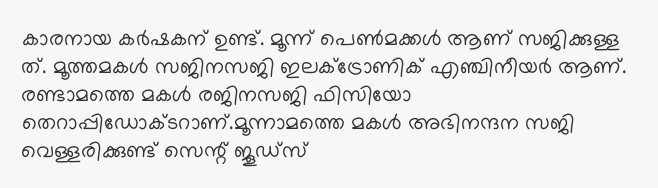കാരനായ കർഷകന് ഉണ്ട്. മൂന്ന് പെൺമക്കൾ ആണ് സജിക്കുള്ള ത്. മൂത്തമകൾ സജിനസജി ഇലക്ട്രോണിക് എഞ്ചിനീയർ ആണ്. രണ്ടാമത്തെ മകൾ രജിനസജി ഫിസിയോ തെറാപ്പിഡോക്ടറാണ്.മൂന്നാമത്തെ മകൾ അഭിനന്ദന സജി വെള്ളരിക്കുണ്ട് സെന്റ് ജൂഡ്സ്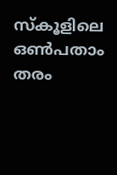സ്കൂളിലെ ഒൺപതാം തരം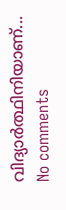വിദ്യാർത്ഥിനിയാണ്...
No comments